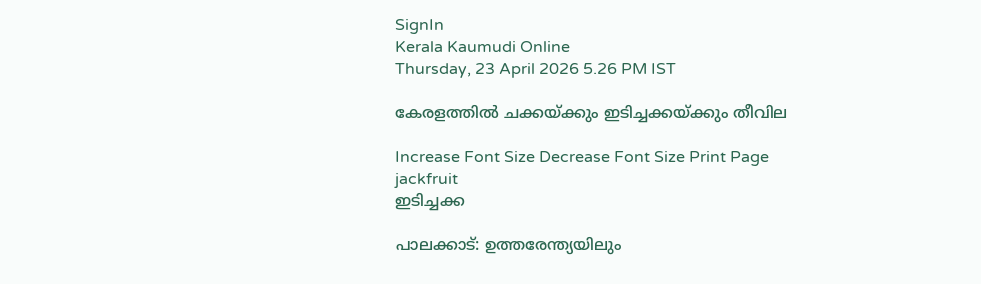SignIn
Kerala Kaumudi Online
Thursday, 23 April 2026 5.26 PM IST

കേരളത്തിൽ ചക്കയ്ക്കും ഇടിച്ചക്കയ്ക്കും തീവില

Increase Font Size Decrease Font Size Print Page
jackfruit
ഇടിച്ചക്ക

പാലക്കാട്: ഉത്തരേന്ത്യയിലും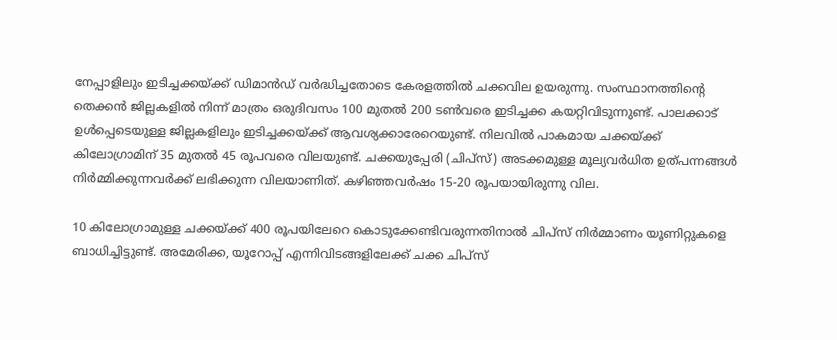നേപ്പാളിലും ഇടിച്ചക്കയ്ക്ക് ഡിമാൻഡ് വർദ്ധിച്ചതോടെ കേരളത്തിൽ ചക്കവില ഉയരുന്നു. സംസ്ഥാനത്തിന്റെ തെക്കൻ ജില്ലകളിൽ നിന്ന് മാത്രം ഒരുദിവസം 100 മുതൽ 200 ടൺവരെ ഇടിച്ചക്ക കയറ്റിവിടുന്നുണ്ട്. പാലക്കാട് ഉൾപ്പെടെയുള്ള ജില്ലകളിലും ഇടിച്ചക്കയ്ക്ക് ആവശ്യക്കാരേറെയുണ്ട്. നിലവിൽ പാകമായ ചക്കയ്ക്ക് കിലോഗ്രാമിന് 35 മുതൽ 45 രൂപവരെ വിലയുണ്ട്. ചക്കയുപ്പേരി (ചിപ്സ്) അടക്കമുള്ള മൂല്യവർധിത ഉത്പന്നങ്ങൾ നിർമ്മിക്കുന്നവർക്ക് ലഭിക്കുന്ന വിലയാണിത്. കഴിഞ്ഞവർഷം 15-20 രൂപയായിരുന്നു വില.

10 കിലോഗ്രാമുള്ള ചക്കയ്ക്ക് 400 രൂപയിലേറെ കൊടുക്കേണ്ടിവരുന്നതിനാൽ ചിപ്സ് നിർമ്മാണം യൂണിറ്റുകളെ ബാധിച്ചിട്ടുണ്ട്. അമേരിക്ക, യൂറോപ്പ് എന്നിവിടങ്ങളിലേക്ക് ചക്ക ചിപ്സ്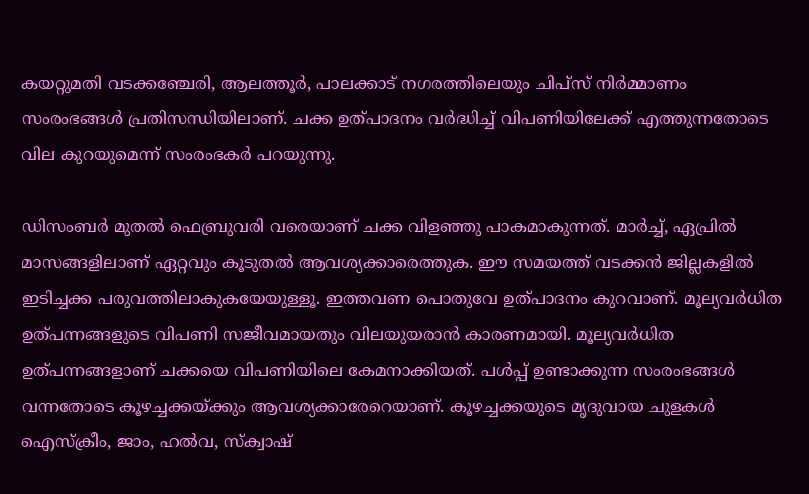കയറ്റുമതി വടക്കഞ്ചേരി, ആലത്തൂർ, പാലക്കാട് നഗരത്തിലെയും ചിപ്സ് നിർമ്മാണം സംരംഭങ്ങൾ പ്രതിസന്ധിയിലാണ്. ചക്ക ഉത്പാദനം വർദ്ധിച്ച് വിപണിയിലേക്ക് എത്തുന്നതോടെ വില കുറയുമെന്ന് സംരംഭകർ പറയുന്നു.

ഡിസംബർ മുതൽ ഫെബ്രുവരി വരെയാണ് ചക്ക വിളഞ്ഞു പാകമാകുന്നത്. മാർച്ച്, ഏപ്രിൽ മാസങ്ങളിലാണ് ഏറ്റവും കൂടുതൽ ആവശ്യക്കാരെത്തുക. ഈ സമയത്ത് വടക്കൻ ജില്ലകളിൽ ഇടിച്ചക്ക പരുവത്തിലാകുകയേയുള്ളൂ. ഇത്തവണ പൊതുവേ ഉത്പാദനം കുറവാണ്. മൂല്യവർധിത ഉത്പന്നങ്ങളുടെ വിപണി സജീവമായതും വിലയുയരാൻ കാരണമായി. മൂല്യവർധിത ഉത്പന്നങ്ങളാണ് ചക്കയെ വിപണിയിലെ കേമനാക്കിയത്. പൾപ്പ് ഉണ്ടാക്കുന്ന സംരംഭങ്ങൾ വന്നതോടെ കൂഴച്ചക്കയ്ക്കും ആവശ്യക്കാരേറെയാണ്. കൂഴച്ചക്കയുടെ മൃദുവായ ചുളകൾ ഐസ്‌ക്രീം, ജാം, ഹൽവ, സ്‌ക്വാഷ്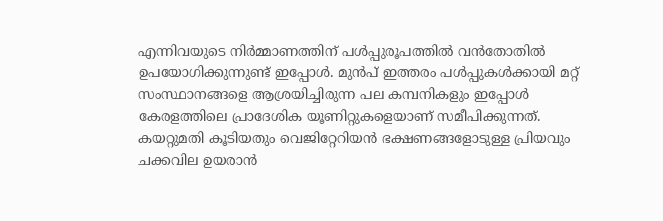എന്നിവയുടെ നിർമ്മാണത്തിന് പൾപ്പുരൂപത്തിൽ വൻതോതിൽ ഉപയോഗിക്കുന്നുണ്ട് ഇപ്പോൾ. മുൻപ് ഇത്തരം പൾപ്പുകൾക്കായി മറ്റ് സംസ്ഥാനങ്ങളെ ആശ്രയിച്ചിരുന്ന പല കമ്പനികളും ഇപ്പോൾ കേരളത്തിലെ പ്രാദേശിക യൂണിറ്റുകളെയാണ് സമീപിക്കുന്നത്. കയറ്റുമതി കൂടിയതും വെജിറ്റേറിയൻ ഭക്ഷണങ്ങളോടുള്ള പ്രിയവും ചക്കവില ഉയരാൻ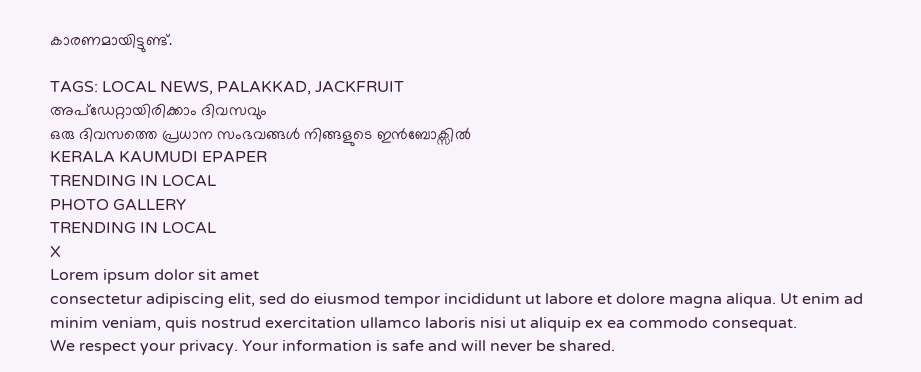കാരണമായിട്ടുണ്ട്.

TAGS: LOCAL NEWS, PALAKKAD, JACKFRUIT
അപ്ഡേറ്റായിരിക്കാം ദിവസവും
ഒരു ദിവസത്തെ പ്രധാന സംഭവങ്ങൾ നിങ്ങളുടെ ഇൻബോക്സിൽ
KERALA KAUMUDI EPAPER
TRENDING IN LOCAL
PHOTO GALLERY
TRENDING IN LOCAL
X
Lorem ipsum dolor sit amet
consectetur adipiscing elit, sed do eiusmod tempor incididunt ut labore et dolore magna aliqua. Ut enim ad minim veniam, quis nostrud exercitation ullamco laboris nisi ut aliquip ex ea commodo consequat.
We respect your privacy. Your information is safe and will never be shared.